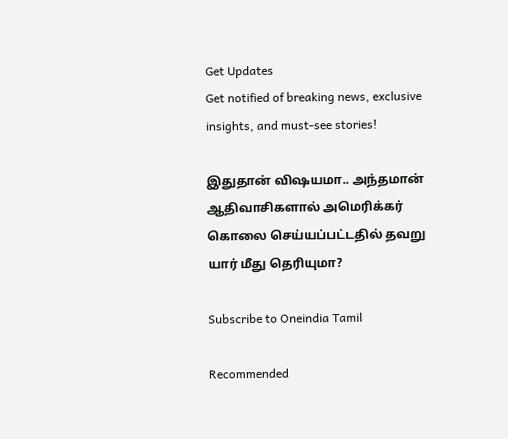Get Updates
Get notified of breaking news, exclusive insights, and must-see stories!

இதுதான் விஷயமா.. அந்தமான் ஆதிவாசிகளால் அமெரிக்கர் கொலை செய்யப்பட்டதில் தவறு யார் மீது தெரியுமா?

Subscribe to Oneindia Tamil

Recommended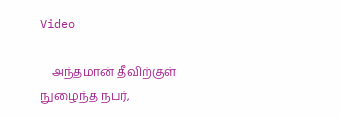Video

    அந்தமான் தீவிற்குள் நுழைந்த நபர்,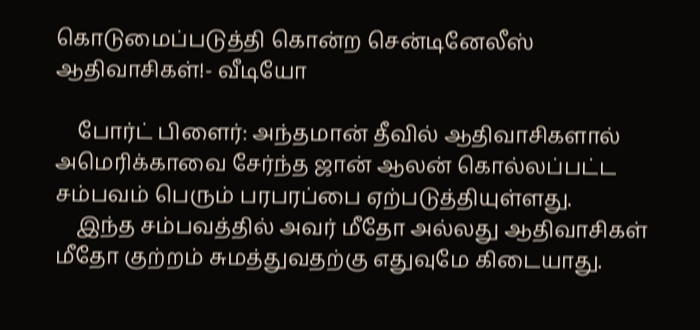கொடுமைப்படுத்தி கொன்ற சென்டினேலீஸ் ஆதிவாசிகள்!- வீடியோ

    போர்ட் பிளைர்: அந்தமான் தீவில் ஆதிவாசிகளால் அமெரிக்காவை சேர்ந்த ஜான் ஆலன் கொல்லப்பட்ட சம்பவம் பெரும் பரபரப்பை ஏற்படுத்தியுள்ளது.
    இந்த சம்பவத்தில் அவர் மீதோ அல்லது ஆதிவாசிகள் மீதோ குற்றம் சுமத்துவதற்கு எதுவுமே கிடையாது.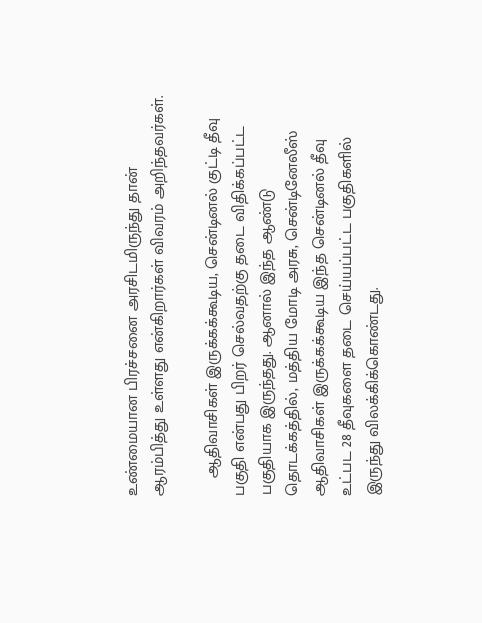உண்மையான பிரச்சனை அரசிடமிருந்து தான் ஆரம்பித்து உள்ளது என்கிறார்கள் விவரம் அறிந்தவர்கள்.

    ஆதிவாசிகள் இருக்கக்கூடிய, சென்டினல் குட்டி தீவு பகுதி என்பது பிறர் செல்வதற்கு தடை விதிக்கப்பட்ட பகுதியாக இருந்தது. ஆனால் இந்த ஆண்டு தொடக்கத்தில், மத்திய மோடி அரசு, சென்டினேலீஸ் ஆதிவாசிகள் இருக்கக்கூடிய இந்த சென்டினல் தீவு உட்பட 28 தீவுகளை தடை செய்யப்பட்ட பகுதிகளில் இருந்து விலக்கிக்கொண்டது.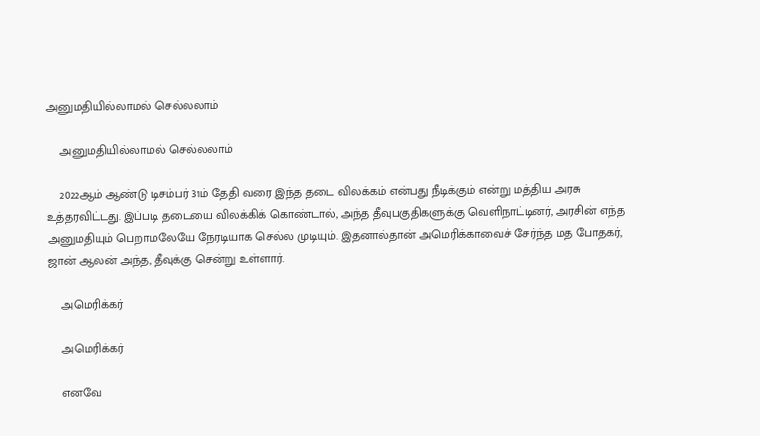அனுமதியில்லாமல் செல்லலாம்

    அனுமதியில்லாமல் செல்லலாம்

    2022ஆம் ஆண்டு டிசம்பர் 31ம் தேதி வரை இந்த தடை விலக்கம் என்பது நீடிக்கும் என்று மத்திய அரசு உத்தரவிட்டது. இப்படி தடையை விலக்கிக் கொண்டால், அந்த தீவுபகுதிகளுக்கு வெளிநாட்டினர், அரசின் எந்த அனுமதியும் பெறாமலேயே நேரடியாக செல்ல முடியும். இதனால்தான் அமெரிக்காவைச் சேர்ந்த மத போதகர், ஜான் ஆலன் அந்த, தீவுக்கு சென்று உள்ளார்.

    அமெரிக்கர்

    அமெரிக்கர்

    எனவே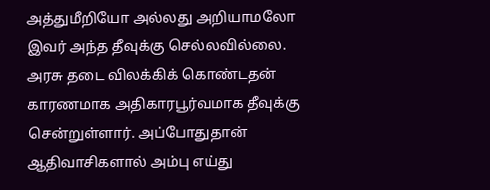அத்துமீறியோ அல்லது அறியாமலோ இவர் அந்த தீவுக்கு செல்லவில்லை. அரசு தடை விலக்கிக் கொண்டதன் காரணமாக அதிகாரபூர்வமாக தீவுக்கு சென்றுள்ளார். அப்போதுதான் ஆதிவாசிகளால் அம்பு எய்து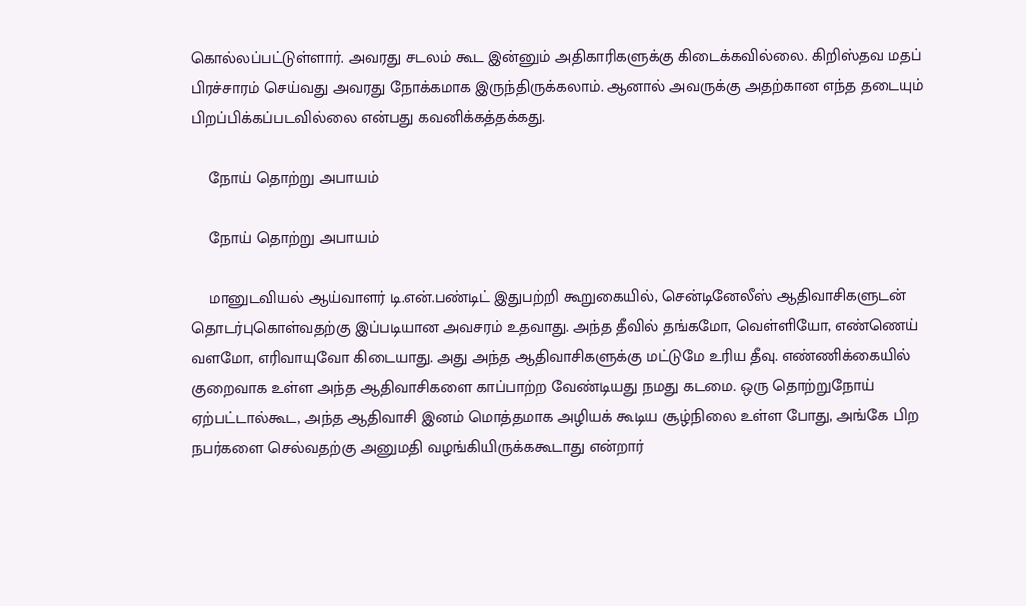கொல்லப்பட்டுள்ளார். அவரது சடலம் கூட இன்னும் அதிகாரிகளுக்கு கிடைக்கவில்லை. கிறிஸ்தவ மதப் பிரச்சாரம் செய்வது அவரது நோக்கமாக இருந்திருக்கலாம். ஆனால் அவருக்கு அதற்கான எந்த தடையும் பிறப்பிக்கப்படவில்லை என்பது கவனிக்கத்தக்கது.

    நோய் தொற்று அபாயம்

    நோய் தொற்று அபாயம்

    மானுடவியல் ஆய்வாளர் டி.என்.பண்டிட் இதுபற்றி கூறுகையில், சென்டினேலீஸ் ஆதிவாசிகளுடன் தொடர்புகொள்வதற்கு இப்படியான அவசரம் உதவாது. அந்த தீவில் தங்கமோ, வெள்ளியோ, எண்ணெய் வளமோ, எரிவாயுவோ கிடையாது. அது அந்த ஆதிவாசிகளுக்கு மட்டுமே உரிய தீவு. எண்ணிக்கையில் குறைவாக உள்ள அந்த ஆதிவாசிகளை காப்பாற்ற வேண்டியது நமது கடமை. ஒரு தொற்றுநோய் ஏற்பட்டால்கூட, அந்த ஆதிவாசி இனம் மொத்தமாக அழியக் கூடிய சூழ்நிலை உள்ள போது, அங்கே பிற நபர்களை செல்வதற்கு அனுமதி வழங்கியிருக்ககூடாது என்றார்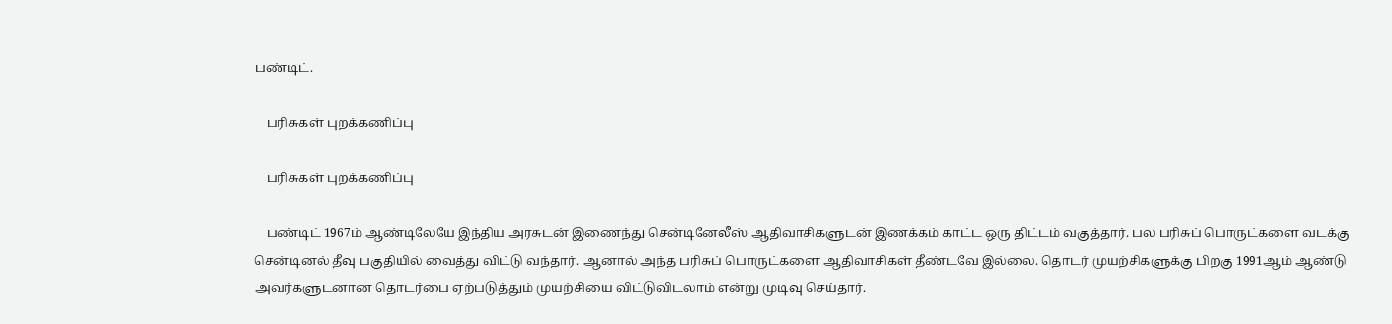பண்டிட்.

    பரிசுகள் புறக்கணிப்பு

    பரிசுகள் புறக்கணிப்பு

    பண்டிட் 1967ம் ஆண்டிலேயே இந்திய அரசுடன் இணைந்து சென்டினேலீஸ் ஆதிவாசிகளுடன் இணக்கம் காட்ட ஒரு திட்டம் வகுத்தார். பல பரிசுப் பொருட்களை வடக்கு சென்டினல் தீவு பகுதியில் வைத்து விட்டு வந்தார். ஆனால் அந்த பரிசுப் பொருட்களை ஆதிவாசிகள் தீண்டவே இல்லை. தொடர் முயற்சிகளுக்கு பிறகு 1991ஆம் ஆண்டு அவர்களுடனான தொடர்பை ஏற்படுத்தும் முயற்சியை விட்டுவிடலாம் என்று முடிவு செய்தார்.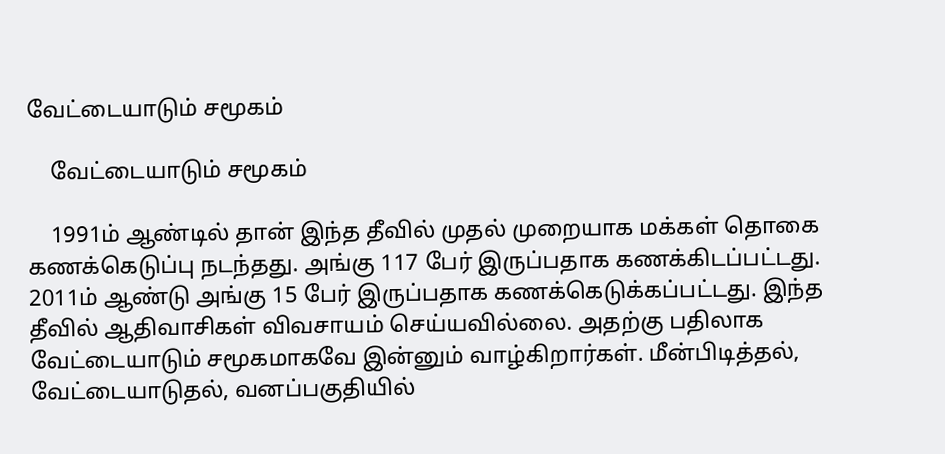வேட்டையாடும் சமூகம்

    வேட்டையாடும் சமூகம்

    1991ம் ஆண்டில் தான் இந்த தீவில் முதல் முறையாக மக்கள் தொகை கணக்கெடுப்பு நடந்தது. அங்கு 117 பேர் இருப்பதாக கணக்கிடப்பட்டது. 2011ம் ஆண்டு அங்கு 15 பேர் இருப்பதாக கணக்கெடுக்கப்பட்டது. இந்த தீவில் ஆதிவாசிகள் விவசாயம் செய்யவில்லை. அதற்கு பதிலாக வேட்டையாடும் சமூகமாகவே இன்னும் வாழ்கிறார்கள். மீன்பிடித்தல், வேட்டையாடுதல், வனப்பகுதியில்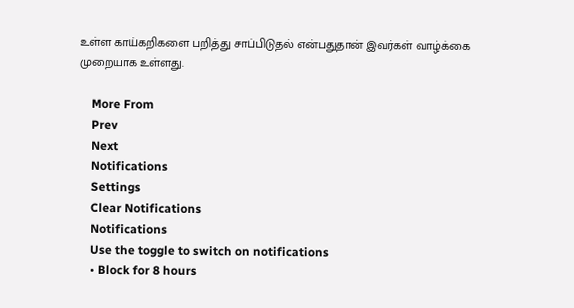உள்ள காய்கறிகளை பறித்து சாப்பிடுதல் என்பதுதான் இவர்கள் வாழ்க்கை முறையாக உள்ளது.

    More From
    Prev
    Next
    Notifications
    Settings
    Clear Notifications
    Notifications
    Use the toggle to switch on notifications
    • Block for 8 hours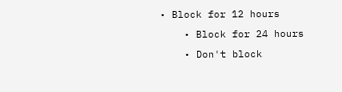• Block for 12 hours
    • Block for 24 hours
    • Don't block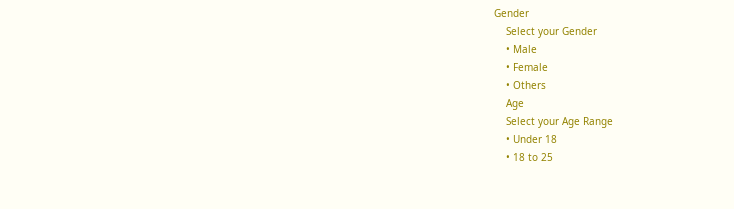Gender
    Select your Gender
    • Male
    • Female
    • Others
    Age
    Select your Age Range
    • Under 18
    • 18 to 25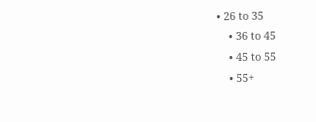• 26 to 35
    • 36 to 45
    • 45 to 55
    • 55+